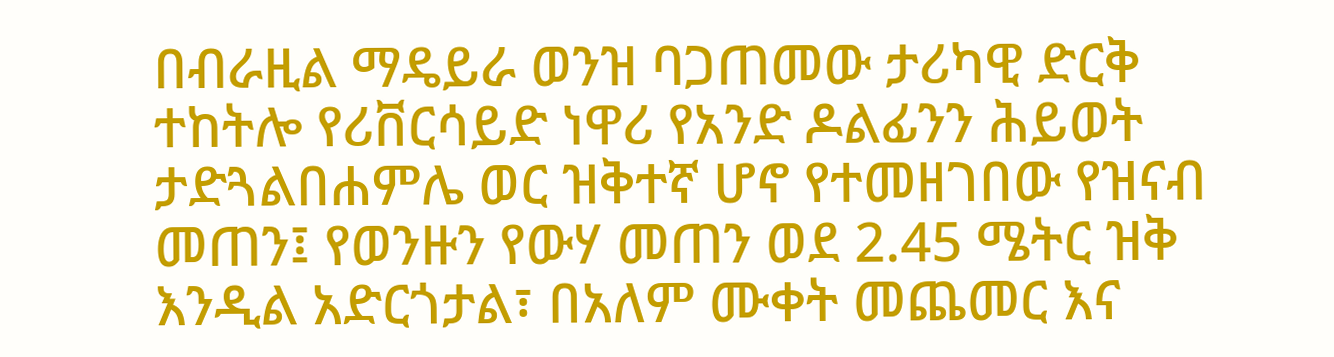በብራዚል ማዴይራ ወንዝ ባጋጠመው ታሪካዊ ድርቅ ተከትሎ የሪቨርሳይድ ነዋሪ የአንድ ዶልፊንን ሕይወት ታድጓልበሐምሌ ወር ዝቅተኛ ሆኖ የተመዘገበው የዝናብ መጠን፤ የወንዙን የውሃ መጠን ወደ 2.45 ሜትር ዝቅ እንዲል አድርጎታል፣ በአለም ሙቀት መጨመር እና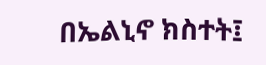በኤልኒኖ ክስተት፤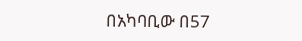በአካባቢው በ57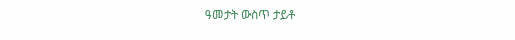ዓመታት ውስጥ ታይቶ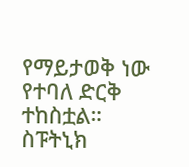የማይታወቅ ነው የተባለ ድርቅ ተከስቷል። ስፑትኒክ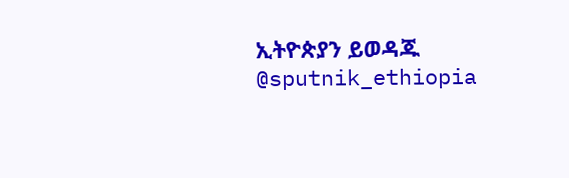ኢትዮጵያን ይወዳጁ @sputnik_ethiopia